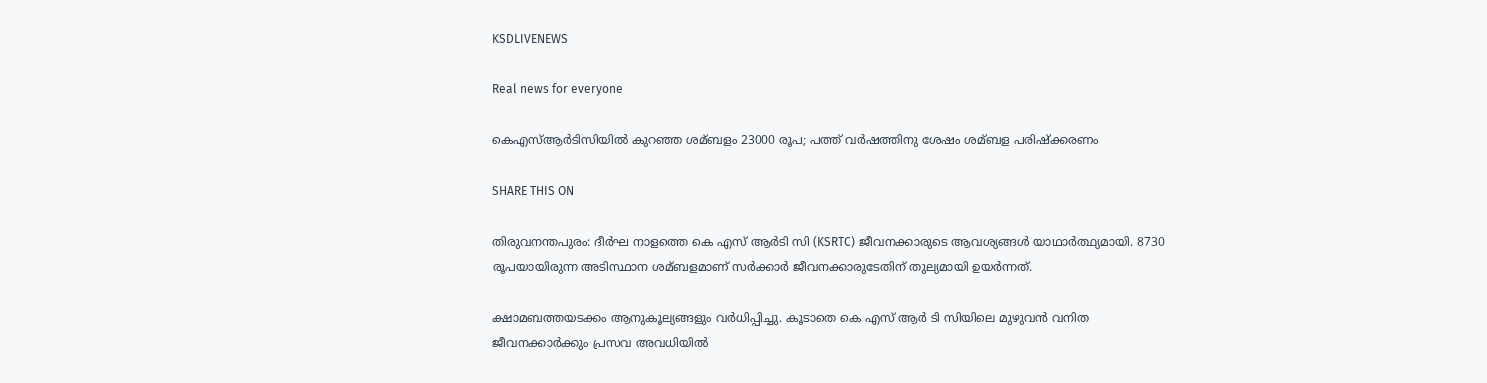KSDLIVENEWS

Real news for everyone

കെഎസ്‌ആര്‍ടിസിയില്‍ കുറഞ്ഞ ശമ്ബളം 23000 രൂപ; പത്ത് വര്‍ഷത്തിനു ശേഷം ശമ്ബള പരിഷ്ക്കരണം

SHARE THIS ON

തിരുവനന്തപുരം: ദീര്‍ഘ നാളത്തെ കെ എസ് ആര്‍ടി സി (KSRTC) ജീവനക്കാരുടെ ആവശ്യങ്ങള്‍ യാഥാര്‍ത്ഥ്യമായി. 8730 രൂപയായിരുന്ന അടിസ്ഥാന ശമ്ബളമാണ് സര്‍ക്കാര്‍ ജീവനക്കാരുടേതിന് തുല്യമായി ഉയര്‍ന്നത്.

ക്ഷാമബത്തയടക്കം ആനുകൂല്യങ്ങളും വര്‍ധിപ്പിച്ചു. കൂടാതെ കെ എസ് ആര്‍ ടി സിയിലെ മുഴുവന്‍ വനിത ജീവനക്കാര്‍ക്കും പ്രസവ അവധിയില്‍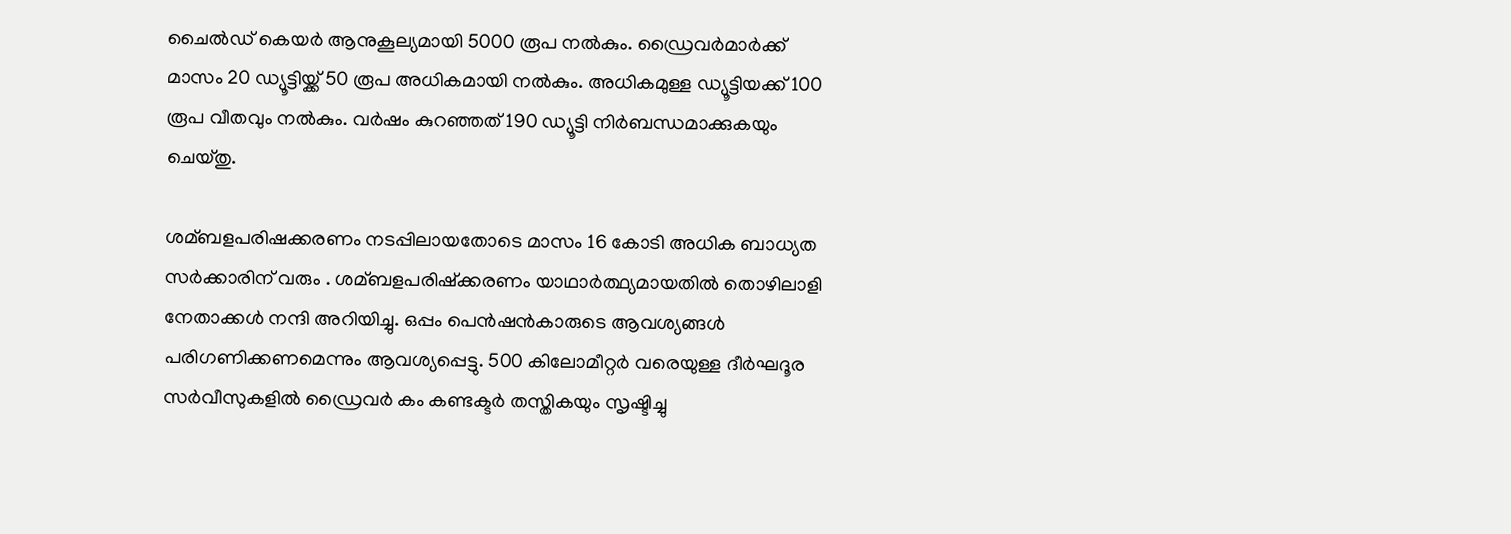ചൈല്‍ഡ് കെയര്‍ ആനുകൂല്യമായി 5000 രൂപ നല്‍കും. ഡ്രൈവര്‍മാര്‍ക്ക് മാസം 20 ഡ്യൂട്ടിയ്ക്ക് 50 രൂപ അധികമായി നല്‍കും. അധികമുള്ള ഡ്യൂട്ടിയക്ക് 100 രൂപ വീതവും നല്‍കും. വര്‍ഷം കുറഞ്ഞത് 190 ഡ്യൂട്ടി നിര്‍ബന്ധമാക്കുകയും ചെയ്തു.

ശമ്ബളപരിഷക്കരണം നടപ്പിലായതോടെ മാസം 16 കോടി അധിക ബാധ്യത സര്‍ക്കാരിന് വരും . ശമ്ബളപരിഷ്ക്കരണം യാഥാര്‍ത്ഥ്യമായതില്‍ തൊഴിലാളി നേതാക്കള്‍ നന്ദി അറിയിച്ചു. ഒപ്പം പെന്‍ഷന്‍കാരുടെ ആവശ്യങ്ങള്‍ പരിഗണിക്കണമെന്നും ആവശ്യപ്പെട്ടു. 500 കിലോമീറ്റര്‍ വരെയുള്ള ദീര്‍ഘദൂര സര്‍വീസുകളില്‍ ഡ്രൈവര്‍ കം കണ്ടക്ടര്‍ തസ്തികയും സൃഷ്ടിച്ചു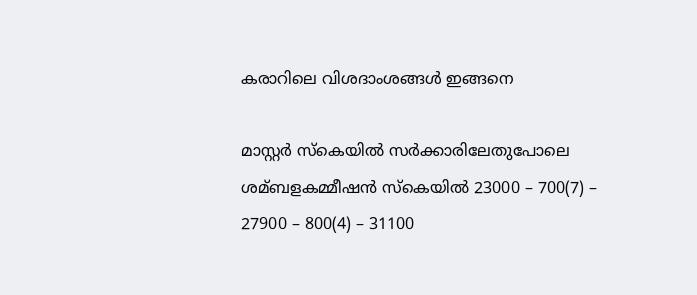കരാറിലെ വിശദാംശങ്ങള്‍ ഇങ്ങനെ

മാസ്റ്റര്‍ സ്‌കെയില്‍ സര്‍ക്കാരിലേതുപോലെ ശമ്ബളകമ്മീഷന്‍ സ്‌കെയില്‍ 23000 – 700(7) – 27900 – 800(4) – 31100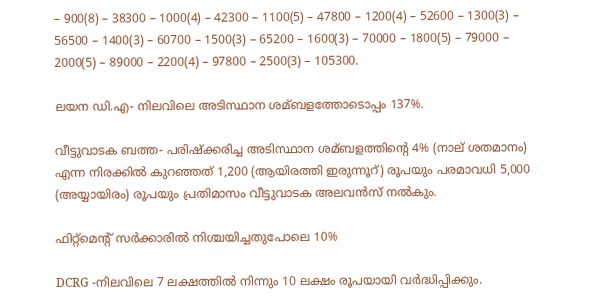– 900(8) – 38300 – 1000(4) – 42300 – 1100(5) – 47800 – 1200(4) – 52600 – 1300(3) – 56500 – 1400(3) – 60700 – 1500(3) – 65200 – 1600(3) – 70000 – 1800(5) – 79000 – 2000(5) – 89000 – 2200(4) – 97800 – 2500(3) – 105300.

ലയന ഡി.എ- നിലവിലെ അടിസ്ഥാന ശമ്ബളത്തോടൊപ്പം 137%.

വീട്ടുവാടക ബത്ത- പരിഷ്ക്കരിച്ച അടിസ്ഥാന ശമ്ബളത്തിന്റെ 4% (നാല് ശതമാനം) എന്ന നിരക്കില്‍ കുറഞ്ഞത് 1,200 (ആയിരത്തി ഇരുന്നൂറ്) രൂപയും പരമാവധി 5,000 (അയ്യായിരം) രൂപയും പ്രതിമാസം വീട്ടുവാടക അലവന്‍സ് നല്‍കും.

ഫിറ്റ്‌മെന്റ് സര്‍ക്കാരില്‍ നിശ്ചയിച്ചതുപോലെ 10%

DCRG -നിലവിലെ 7 ലക്ഷത്തില്‍ നിന്നും 10 ലക്ഷം രൂപയായി വര്‍ദ്ധിപ്പിക്കും.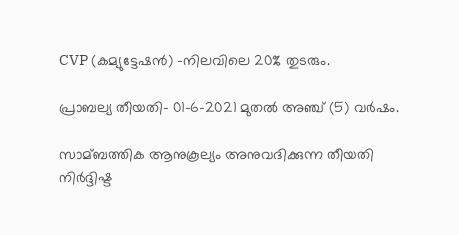CVP (കമ്യുട്ടേഷന്‍) -നിലവിലെ 20% തുടരും.

പ്രാബല്യ തീയതി- 01-6-2021 മുതല്‍ അഞ്ച് (5) വര്‍ഷം.

സാമ്ബത്തിക ആനുകൂല്യം അനുവദിക്കുന്ന തീയതി നിര്‍ദ്ദിഷ്ട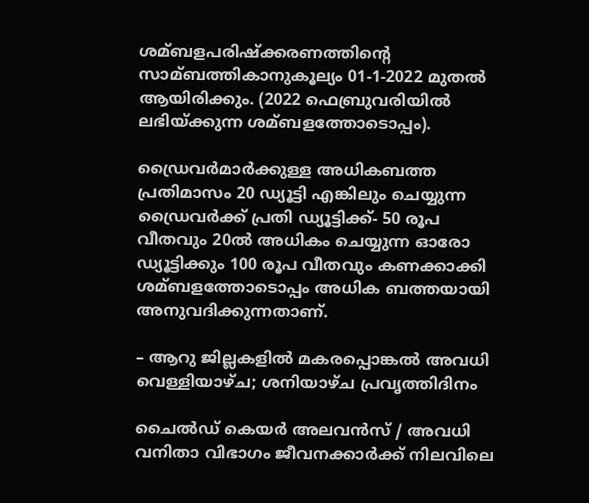ശമ്ബളപരിഷ്ക്കരണത്തിന്റെ സാമ്ബത്തികാനുകൂല്യം 01-1-2022 മുതല്‍ ആയിരിക്കും. (2022 ഫെബ്രുവരിയില്‍ ലഭിയ്ക്കുന്ന ശമ്ബളത്തോടൊപ്പം).

ഡ്രൈവര്‍മാര്‍ക്കുള്ള അധികബത്ത പ്രതിമാസം 20 ഡ്യൂട്ടി എങ്കിലും ചെയ്യുന്ന ഡ്രൈവര്‍ക്ക് പ്രതി ഡ്യൂട്ടിക്ക്- 50 രൂപ വീതവും 20ല്‍ അധികം ചെയ്യുന്ന ഓരോ ഡ്യൂട്ടിക്കും 100 രൂപ വീതവും കണക്കാക്കി ശമ്ബളത്തോടൊപ്പം അധിക ബത്തയായി അനുവദിക്കുന്നതാണ്.

– ആറു ജില്ലകളില്‍ മകരപ്പൊങ്കല്‍ അവധി വെള്ളിയാഴ്ച; ശനിയാഴ്ച പ്രവൃത്തിദിനം

ചൈല്‍ഡ് കെയര്‍ അലവന്‍സ് / അവധി വനിതാ വിഭാഗം ജീവനക്കാര്‍ക്ക് നിലവിലെ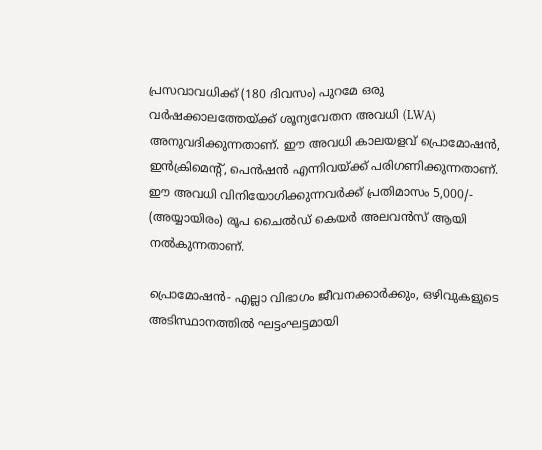പ്രസവാവധിക്ക് (180 ദിവസം) പുറമേ ഒരു വര്‍ഷക്കാലത്തേയ്ക്ക് ശൂന്യവേതന അവധി (LWA) അനുവദിക്കുന്നതാണ്. ഈ അവധി കാലയളവ് പ്രൊമോഷന്‍, ഇന്‍‌ക്രിമെന്റ്, പെന്‍‌ഷന്‍ എന്നിവയ്ക്ക് പരിഗണിക്കുന്നതാണ്. ഈ അവധി വിനിയോഗിക്കുന്നവര്‍ക്ക് പ്രതിമാസം 5,000/- (അയ്യായിരം) രൂപ ചൈല്‍ഡ് കെയര്‍ അലവന്‍സ് ആയി നല്‍കുന്നതാണ്.

പ്രൊമോഷന്‍- എല്ലാ വിഭാഗം ജീവനക്കാര്‍ക്കും, ഒഴിവുകളുടെ അടിസ്ഥാനത്തില്‍ ഘട്ടംഘട്ടമായി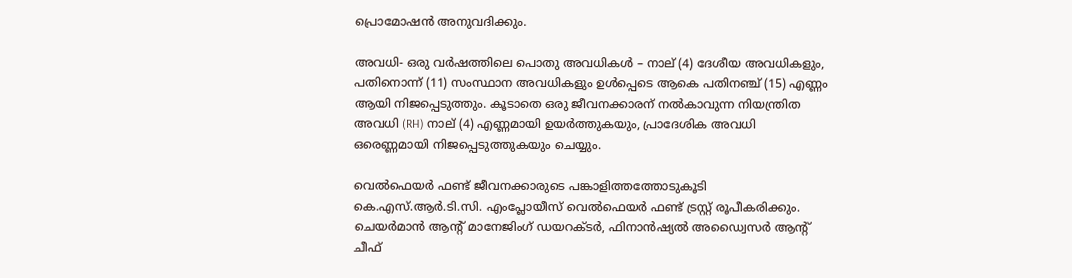പ്രൊമോഷന്‍ അനുവദിക്കും.

അവധി- ഒരു വര്‍ഷത്തിലെ പൊതു അവധികള്‍ – നാല് (4) ദേശീയ അവധികളും, പതിനൊന്ന് (11) സംസ്ഥാന അവധികളും ഉള്‍‌പ്പെടെ ആകെ പതിനഞ്ച് (15) എണ്ണം ആയി നിജപ്പെടുത്തും. കൂടാതെ ഒരു ജീവനക്കാരന് നല്‍കാവുന്ന നിയന്ത്രിത അവധി (RH) നാല് (4) എണ്ണമായി ഉയര്‍ത്തുകയും, പ്രാദേശിക അവധി ഒരെണ്ണമായി നിജപ്പെടുത്തുകയും ചെയ്യും.

വെല്‍‌ഫെയര്‍ ഫണ്ട് ജീവനക്കാരുടെ പങ്കാളിത്തത്തോടുകൂടി കെ.എസ്.ആര്‍.ടി.സി. എംപ്ലോയീസ് വെല്‍‌‌ഫെയര്‍ ഫണ്ട് ട്രസ്റ്റ് രൂപീകരിക്കും. ചെയര്‍‌മാന്‍ ആന്റ് മാനേജിംഗ് ഡയറക്ടര്‍, ഫിനാന്‍‌ഷ്യല്‍ അഡ്വൈസര്‍ ആന്റ് ചീഫ്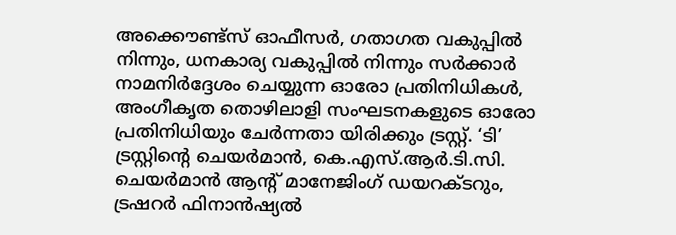അക്കൌണ്ട്സ് ഓഫീസര്‍, ഗതാഗത വകുപ്പില്‍ നിന്നും, ധനകാര്യ വകുപ്പില്‍ നിന്നും സര്‍ക്കാര്‍ നാമനിര്‍‌ദ്ദേശം ചെയ്യുന്ന ഓരോ പ്രതിനിധികള്‍, അംഗീകൃത തൊഴിലാളി സംഘടനകളുടെ ഓരോ പ്രതിനിധിയും ചേര്‍ന്നതാ യിരിക്കും ട്രസ്റ്റ്. ‘ടി’ ട്രസ്റ്റിന്റെ ചെയര്‍‌മാന്‍, കെ.എസ്.ആര്‍.ടി.സി. ചെയര്‍മാന്‍ ആന്റ് മാനേജിംഗ് ഡയറക്ടറും, ട്രഷറര്‍ ഫിനാന്‍‌ഷ്യല്‍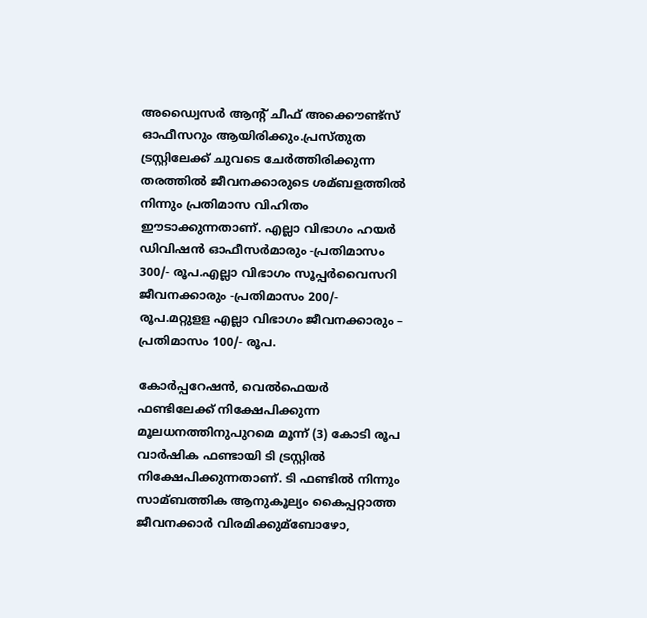അഡ്വൈസര്‍ ആന്റ് ചീഫ് അക്കൌണ്ട്സ് ഓഫീസറും ആയിരിക്കും.പ്രസ്തുത ട്രസ്റ്റിലേക്ക് ചുവടെ ചേര്‍ത്തിരിക്കുന്ന തരത്തില്‍ ജീവനക്കാരുടെ ശമ്ബളത്തില്‍ നിന്നും പ്രതിമാസ വിഹിതം ഈടാക്കുന്നതാണ്. എല്ലാ വിഭാഗം ഹയര്‍ ഡിവിഷന്‍ ഓഫീസര്‍‌മാരും -പ്രതിമാസം 300/- രൂപ.എല്ലാ വിഭാഗം സൂപ്പര്‍‌വൈസറി ജീവനക്കാരും -പ്രതിമാസം 200/- രൂപ.മറ്റുളള എല്ലാ വിഭാഗം ജീവനക്കാരും – പ്രതിമാസം 100/- രൂപ.

കോര്‍പ്പറേഷന്‍, വെല്‍‌ഫെയര്‍ ഫണ്ടിലേക്ക് നിക്ഷേപിക്കുന്ന മൂലധനത്തിനുപുറമെ മൂന്ന് (3) കോടി രൂപ വാര്‍ഷിക ഫണ്ടായി ടി ട്രസ്റ്റില്‍ നിക്ഷേപിക്കുന്നതാണ്. ടി ഫണ്ടില്‍ നിന്നും സാമ്ബത്തിക ആനുകൂല്യം കൈപ്പറ്റാത്ത ജീവനക്കാര്‍ വിരമിക്കുമ്ബോഴോ,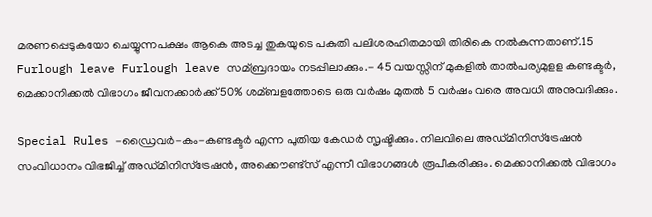മരണപ്പെടുകയോ ചെയ്യുന്നപക്ഷം ആകെ അടച്ച തുകയുടെ പകുതി പലിശരഹിതമായി തിരികെ നല്‍കുന്നതാണ്.15 Furlough leave Furlough leave സമ്ബ്രദായം നടപ്പിലാക്കും.- 45 വയസ്സിന് മുകളില്‍ താല്‍പര്യമുളള കണ്ടക്ടര്‍, മെക്കാനിക്കല്‍ വിഭാഗം ജീവനക്കാര്‍ക്ക് 50% ശമ്ബളത്തോടെ ഒരു വര്‍ഷം മുതല്‍ 5 വര്‍ഷം വരെ അവധി അനുവദിക്കും.

Special Rules -ഡ്രൈവര്‍-കം-കണ്ടക്ടര്‍ എന്ന പുതിയ കേഡര്‍ സൃഷ്ടിക്കും. നിലവിലെ അഡ്മിനിസ്ട്രേഷന്‍ സംവിധാനം വിഭജിച്ച്‌ അഡ്മിനിസ്ട്രേഷന്‍, അക്കൌണ്ട്സ് എന്നീ വിഭാഗങ്ങള്‍ രൂപീകരിക്കും. മെക്കാനിക്കല്‍ വിഭാഗം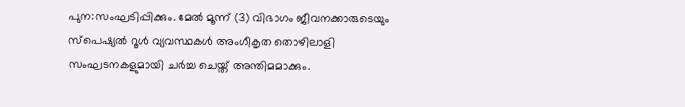പുന:സംഘടിപ്പിക്കും. മേല്‍ മൂന്ന് (3) വിഭാഗം ജീവനക്കാരുടെയും സ്‌പെഷ്യല്‍ റൂള്‍ വ്യവസ്ഥകള്‍ അംഗീകൃത തൊഴിലാളി സംഘടനകളുമായി ചര്‍ച്ച ചെയ്ത് അന്തിമമാക്കും.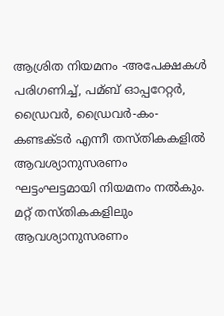ആശ്രിത നിയമനം -അപേക്ഷകള്‍ പരിഗണിച്ച്‌, പമ്ബ് ഓപ്പറേറ്റര്‍, ഡ്രൈവര്‍, ഡ്രൈവര്‍-കം-കണ്ടക്ടര്‍ എന്നീ തസ്തികകളില്‍ ആവശ്യാനുസരണം ഘട്ടംഘട്ടമായി നിയമനം നല്‍കും. മറ്റ് തസ്തികകളിലും ആവശ്യാനുസരണം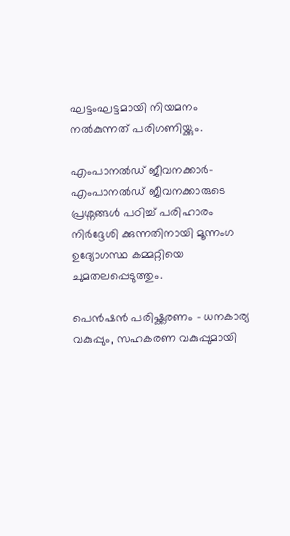ഘട്ടംഘട്ടമായി നിയമനം നല്‍കുന്നത് പരിഗണിയ്ക്കും.

എംപാനല്‍ഡ് ജീവനക്കാര്‍- എംപാനല്‍ഡ് ജീവനക്കാരുടെ പ്രശ്നങ്ങള്‍ പഠിച്ച്‌ പരിഹാരം നിര്‍‌ദ്ദേശി ക്കുന്നതിനായി മൂന്നംഗ ഉദ്യോഗസ്ഥ കമ്മറ്റിയെ ചുമതലപ്പെടുത്തും.

പെന്‍‌ഷന്‍ പരിഷ്ക്കരണം – ധനകാര്യ വകുപ്പും, സഹകരണ വകുപ്പുമായി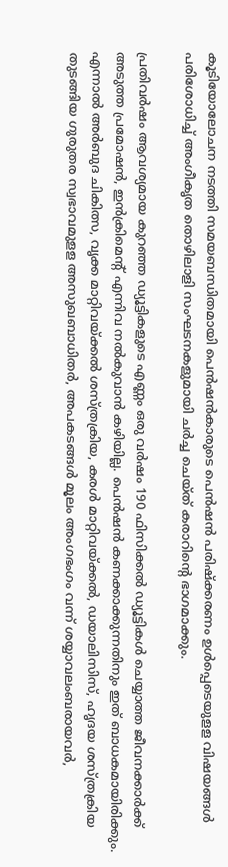കൂടിയോലോചന നടത്തി സമയബന്ധിതമായി പെന്‍ഷന്‍കാരുടെ പെന്‍‌ഷന്‍ പരിഷ്ക്കരണം ഉള്‍‌പ്പെടെയുളള വിഷയങ്ങള്‍ പരിശോധിച്ച്‌ അംഗീകൃത തൊഴിലാളി സംഘടനകളുമായി ചര്‍ച്ച ചെയ്ത് കരാറിന്റെ ഭാഗമാക്കും.

പ്രതിവര്‍‌ഷം ആവശ്യമായ കുറഞ്ഞ ഡ്യൂട്ടികളുടെ എണ്ണം ഒരു വര്‍ഷം 190 ഫിസിക്കല്‍ ഡ്യൂട്ടികള്‍ ചെയ്യാത്ത ജീവനക്കാര്‍ക്ക് അടുത്ത പ്രമോഷന്‍, ഇന്‍‌ക്രിമെന്റ് എന്നിവ നല്‍കുവാന്‍ കഴിയില്ല. പെന്‍‌‍ഷന്‍ കണക്കാക്കുന്നതിനും ഇത് ബാധകമായിരിക്കും. എന്നാല്‍ അര്‍ബുദ ചികിത്സ, വൃക്ക മാറ്റിവയ്ക്കല്‍ ശസ്ത്രക്രിയ, കരള്‍ മാറ്റിവയ്ക്കല്‍, ഡയാലിസിസ്, ഹൃദയ ശസ്ത്രക്രിയ തുടങ്ങിയ ഗുരുതര സ്വഭാവമുളള അസുഖബാധിതര്‍, അപകടങ്ങള്‍ മൂലം അംഗഭംഗം വന്ന് ശയ്യാവലംബരായവര്‍,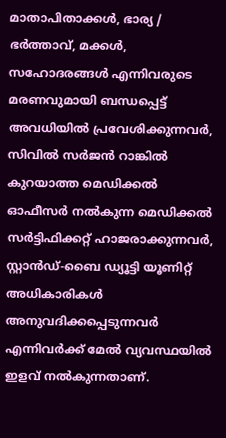മാതാപിതാക്കള്‍, ഭാര്യ / ഭര്‍ത്താവ്, മക്കള്‍, സഹോദരങ്ങള്‍ എന്നിവരുടെ മരണവുമായി ബന്ധപ്പെട്ട് അവധിയില്‍ പ്രവേശിക്കുന്നവര്‍‌, സിവില്‍ സര്‍‌ജന്‍‌ റാങ്കില്‍ കുറയാത്ത മെഡിക്കല്‍ ഓഫീസര്‍ നല്‍കുന്ന മെഡിക്കല്‍ സര്‍ട്ടിഫിക്കറ്റ് ഹാജരാക്കുന്നവര്‍, സ്റ്റാന്‍‌ഡ്-ബൈ ഡ്യൂട്ടി യൂണിറ്റ് അധികാരികള്‍ അനുവദിക്കപ്പെടുന്നവര്‍ എന്നിവര്‍‌ക്ക് മേല്‍ വ്യവസ്ഥയില്‍ ഇളവ് നല്‍കുന്നതാണ്.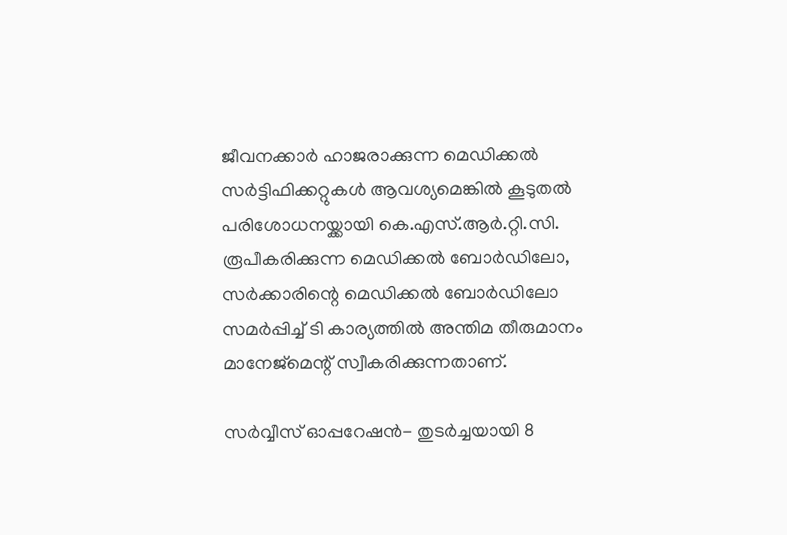ജീവനക്കാര്‍ ഹാജരാക്കുന്ന മെഡിക്കല്‍ സര്‍‌ട്ടിഫിക്കറ്റുകള്‍ ആവശ്യമെങ്കില്‍ കൂടുതല്‍ പരിശോധനയ്ക്കായി കെ.എസ്.ആര്‍.റ്റി.സി. രൂപീകരിക്കുന്ന മെഡിക്കല്‍ ബോര്‍ഡിലോ, സര്‍‌ക്കാരിന്റെ മെഡിക്കല്‍ ബോര്‍‌ഡിലോ സമര്‍പ്പിച്ച്‌ ടി കാര്യത്തില്‍ അന്തിമ തീരുമാനം മാനേജ്‌മെന്റ് സ്വീകരിക്കുന്നതാണ്.

സര്‍വ്വീസ് ഓപ്പറേഷന്‍- തുടര്‍ച്ചയായി 8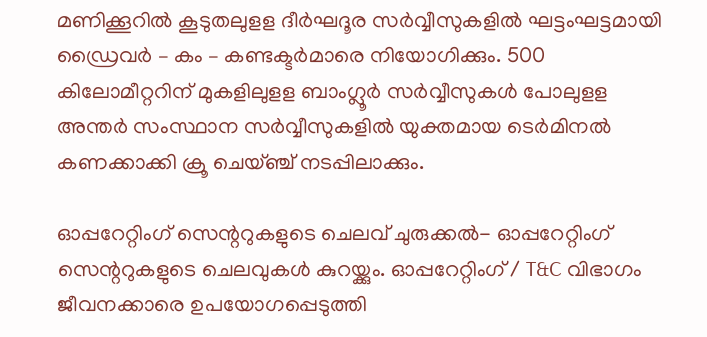മണിക്കൂറില്‍ കൂടുതലുളള ദീര്‍ഘദൂര സര്‍വ്വീസുകളില്‍ ഘട്ടംഘട്ടമായി ഡ്രൈവര്‍ – കം – കണ്ടക്ടര്‍മാരെ നിയോഗിക്കും. 500 കിലോമീറ്ററിന് മുകളിലുളള ബാംഗ്ലൂര്‍ സര്‍വ്വീസുകള്‍ പോലുളള അന്തര്‍ സംസ്ഥാന സര്‍വ്വീസുകളില്‍ യുക്തമായ ടെര്‍മിനല്‍ കണക്കാക്കി ക്രൂ ചെയ്ഞ്ച് നടപ്പിലാക്കും.

ഓപ്പറേറ്റിംഗ് സെന്ററുകളുടെ ചെലവ് ചുരുക്കല്‍- ഓപ്പറേറ്റിംഗ് സെന്ററുകളുടെ ചെലവുകള്‍ കുറയ്ക്കും. ഓപ്പറേറ്റിംഗ് / T&C വിഭാഗം ജീവനക്കാരെ ഉപയോഗപ്പെടുത്തി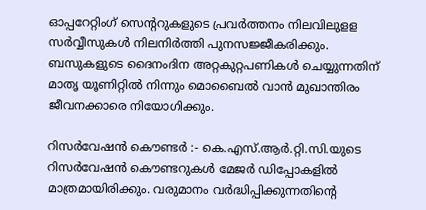ഓപ്പറേറ്റിംഗ് സെന്ററുകളുടെ പ്രവര്‍ത്തനം നിലവിലുളള സര്‍വ്വീസുകള്‍ നിലനിര്‍ത്തി പുനസജ്ജീകരിക്കും. ബസുകളുടെ ദൈനംദിന അറ്റകുറ്റപണികള്‍ ചെയ്യുന്നതിന് മാതൃ യൂണിറ്റില്‍ നിന്നും മൊബൈല്‍ വാന്‍ മുഖാന്തിരം ജീവനക്കാരെ നിയോഗിക്കും.

റിസര്‍‌വേഷന്‍ കൌണ്ടര്‍ :- കെ.എസ്.ആര്‍.റ്റി.സി.യുടെ റിസര്‍വേഷന്‍ കൌണ്ടറുകള്‍ മേജര്‍ ഡിപ്പോകളില്‍ മാത്രമായിരിക്കും. വരുമാനം വര്‍ദ്ധിപ്പിക്കുന്നതിന്റെ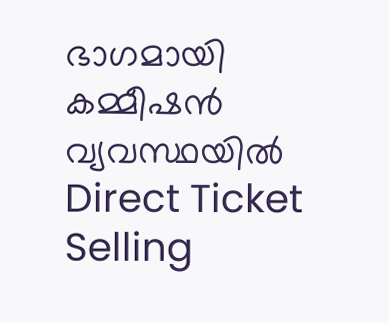ഭാഗമായി കമ്മീഷന്‍ വ്യവസ്ഥയില്‍ Direct Ticket Selling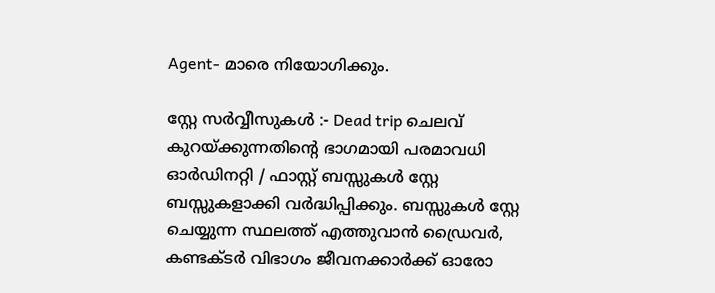Agent- മാരെ നിയോഗിക്കും.

സ്റ്റേ സര്‍വ്വീസുകള്‍ :- Dead trip ചെലവ് കുറയ്ക്കുന്നതിന്റെ ഭാഗമായി പരമാവധി ഓര്‍ഡിനറ്റി / ഫാസ്റ്റ് ബസ്സുകള്‍ സ്റ്റേ ബസ്സുകളാക്കി വര്‍ദ്ധിപ്പിക്കും. ബസ്സുകള്‍ സ്റ്റേ ചെയ്യുന്ന സ്ഥലത്ത് എത്തുവാന്‍ ഡ്രൈവര്‍, കണ്ടക്ടര്‍ വിഭാഗം ജീവനക്കാര്‍ക്ക് ഓരോ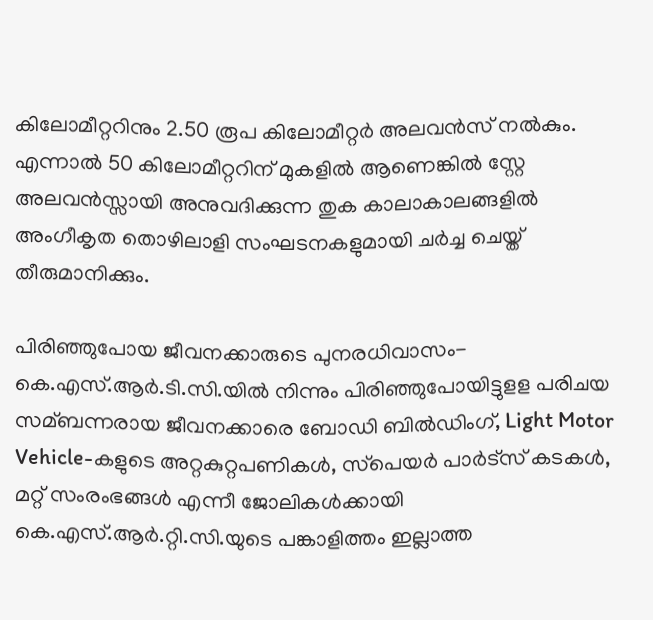കിലോമീറ്ററിനും 2.50 രൂപ കിലോമീറ്റര്‍ അലവന്‍സ് നല്‍കും. എന്നാല്‍ 50 കിലോമീറ്ററിന് മുകളില്‍ ആണെങ്കില്‍ സ്റ്റേ അലവന്‍സ്സായി അനുവദിക്കുന്ന തുക കാലാകാലങ്ങളില്‍ അംഗീകൃത തൊഴിലാളി സംഘടനകളുമായി ചര്‍ച്ച ചെയ്ത് തീരുമാനിക്കും.

പിരിഞ്ഞുപോയ ജീവനക്കാരുടെ പുനരധിവാസം- കെ.എസ്.ആര്‍.ടി.സി.യില്‍ നിന്നും പിരിഞ്ഞുപോയിട്ടുളള പരിചയ സമ്ബന്നരായ ജീവനക്കാരെ ബോഡി ബില്‍ഡിംഗ്, Light Motor Vehicle-കളുടെ അറ്റകുറ്റപണികള്‍, സ്‌പെയര്‍‌ പാര്‍‌ട്സ് കടകള്‍, മറ്റ് സംരംഭങ്ങള്‍ എന്നീ ജോലികള്‍ക്കായി കെ.എസ്.ആര്‍.റ്റി.സി.യുടെ പങ്കാളിത്തം ഇല്ലാത്ത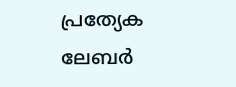പ്രത്യേക ലേബര്‍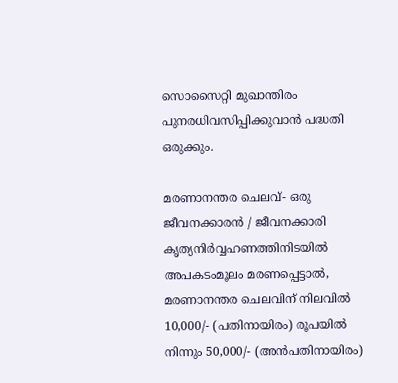സൊസൈറ്റി മുഖാന്തിരം പുനരധിവസിപ്പിക്കുവാന്‍ പദ്ധതി ഒരുക്കും.

മരണാനന്തര ചെലവ്- ഒരു ജീവനക്കാരന്‍ / ജീവനക്കാരി കൃത്യനിര്‍വ്വഹണത്തിനിടയില്‍ അപകടംമൂലം മരണപ്പെട്ടാല്‍, മരണാനന്തര ചെലവിന് നിലവില്‍ 10,000/- (പതിനായിരം) രൂപയില്‍ നിന്നും 50,000/- (അന്‍പതിനായിരം)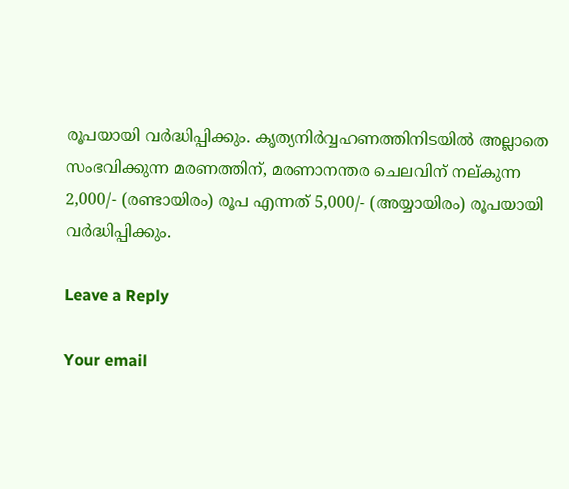രൂപയായി വര്‍ദ്ധിപ്പിക്കും. കൃത്യനിര്‍വ്വഹണത്തിനിടയില്‍ അല്ലാതെ സംഭവിക്കുന്ന മരണത്തിന്, മരണാനന്തര ചെലവിന് നല്കുന്ന 2,000/- (രണ്ടായിരം) രൂപ എന്നത് 5,000/- (അയ്യായിരം) രൂപയായി വര്‍ദ്ധിപ്പിക്കും.

Leave a Reply

Your email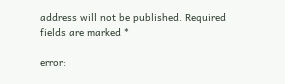address will not be published. Required fields are marked *

error: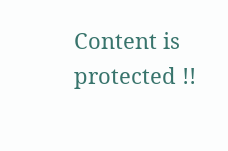Content is protected !!